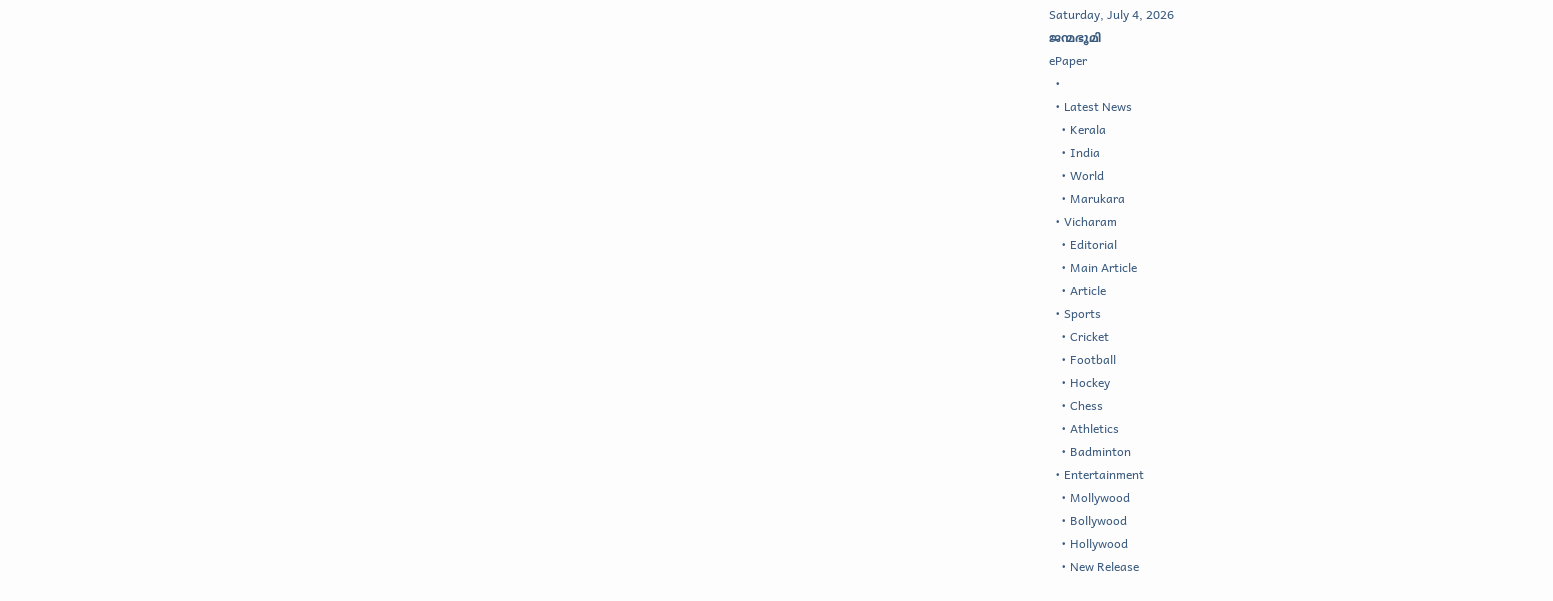Saturday, July 4, 2026
ജന്മഭൂമി
ePaper
  •
  • Latest News
    • Kerala
    • India
    • World
    • Marukara
  • Vicharam
    • Editorial
    • Main Article
    • Article
  • Sports
    • Cricket
    • Football
    • Hockey
    • Chess
    • Athletics
    • Badminton
  • Entertainment
    • Mollywood
    • Bollywood
    • Hollywood
    • New Release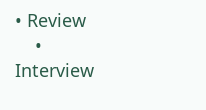• Review
    • Interview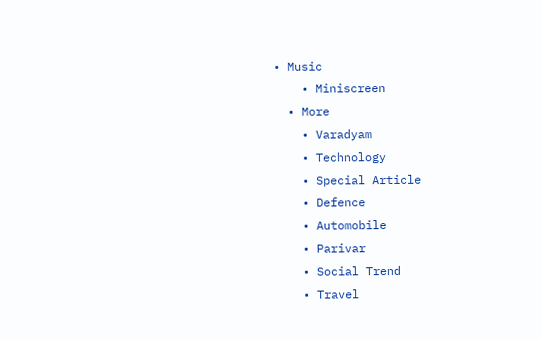• Music
    • Miniscreen
  • More
    • Varadyam
    • Technology
    • Special Article
    • Defence
    • Automobile
    • Parivar
    • Social Trend
    • Travel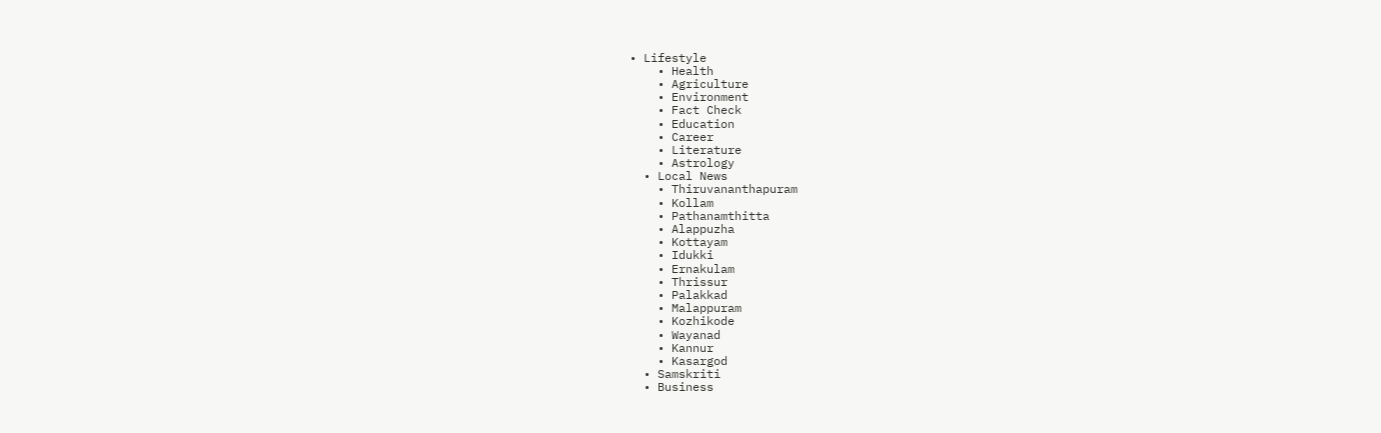• Lifestyle
    • Health
    • Agriculture
    • Environment
    • Fact Check
    • Education
    • Career
    • Literature
    • Astrology
  • Local News
    • Thiruvananthapuram
    • Kollam
    • Pathanamthitta
    • Alappuzha
    • Kottayam
    • Idukki
    • Ernakulam
    • Thrissur
    • Palakkad
    • Malappuram
    • Kozhikode
    • Wayanad
    • Kannur
    • Kasargod
  • Samskriti
  • Business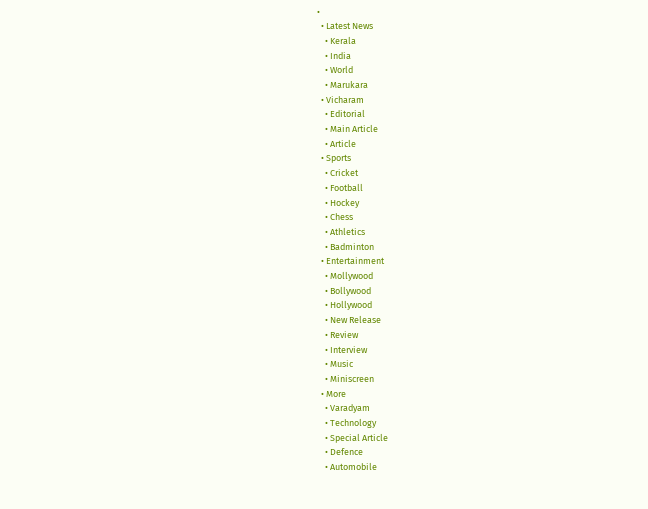•
  • Latest News
    • Kerala
    • India
    • World
    • Marukara
  • Vicharam
    • Editorial
    • Main Article
    • Article
  • Sports
    • Cricket
    • Football
    • Hockey
    • Chess
    • Athletics
    • Badminton
  • Entertainment
    • Mollywood
    • Bollywood
    • Hollywood
    • New Release
    • Review
    • Interview
    • Music
    • Miniscreen
  • More
    • Varadyam
    • Technology
    • Special Article
    • Defence
    • Automobile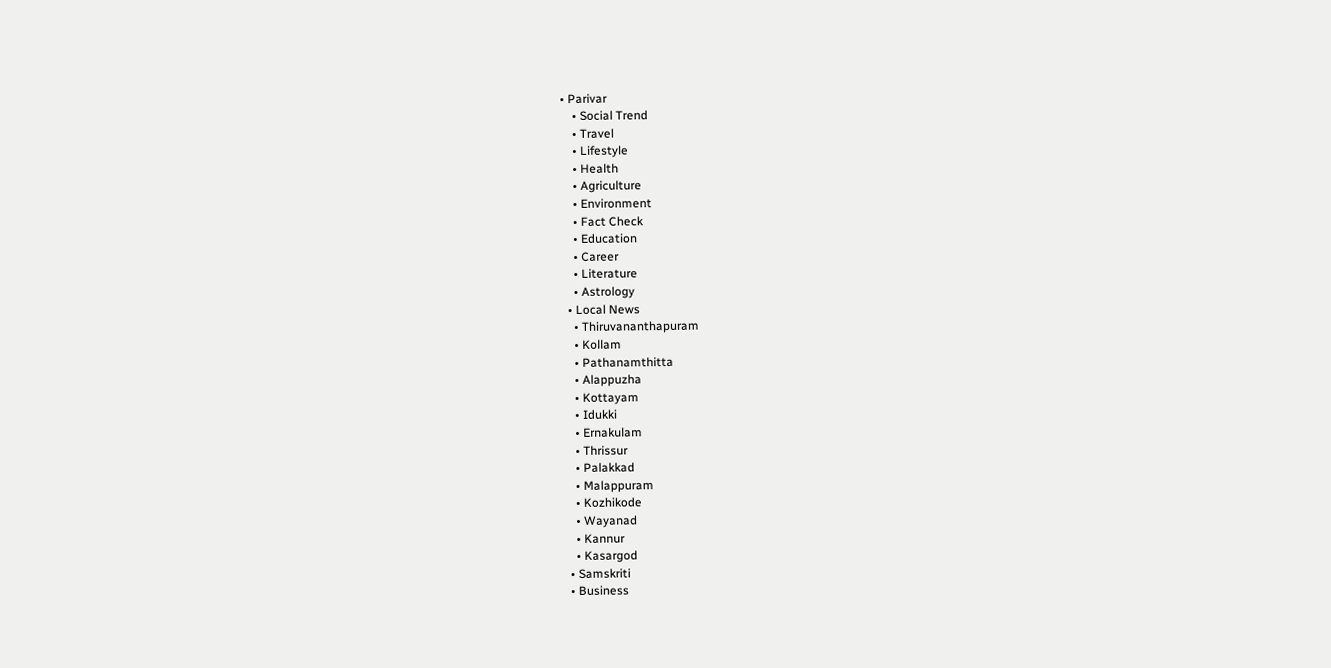• Parivar
    • Social Trend
    • Travel
    • Lifestyle
    • Health
    • Agriculture
    • Environment
    • Fact Check
    • Education
    • Career
    • Literature
    • Astrology
  • Local News
    • Thiruvananthapuram
    • Kollam
    • Pathanamthitta
    • Alappuzha
    • Kottayam
    • Idukki
    • Ernakulam
    • Thrissur
    • Palakkad
    • Malappuram
    • Kozhikode
    • Wayanad
    • Kannur
    • Kasargod
  • Samskriti
  • Business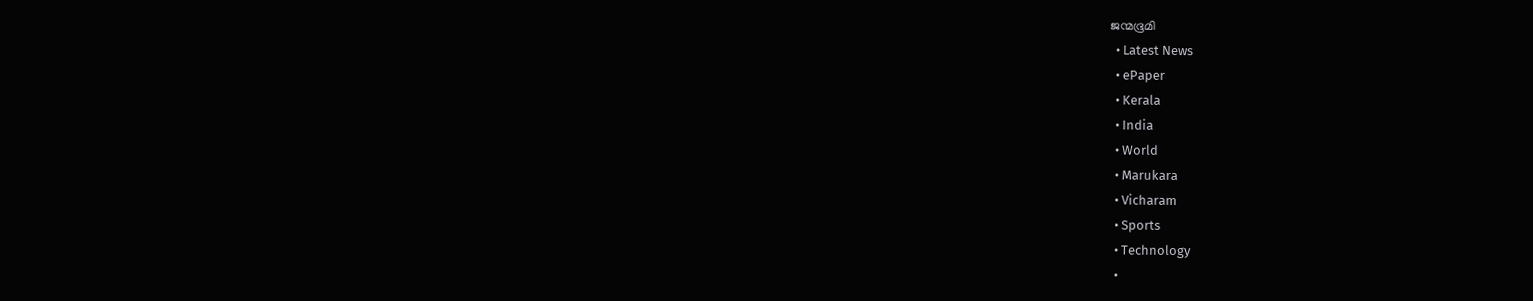ജന്മഭൂമി
  • Latest News
  • ePaper
  • Kerala
  • India
  • World
  • Marukara
  • Vicharam
  • Sports
  • Technology
  •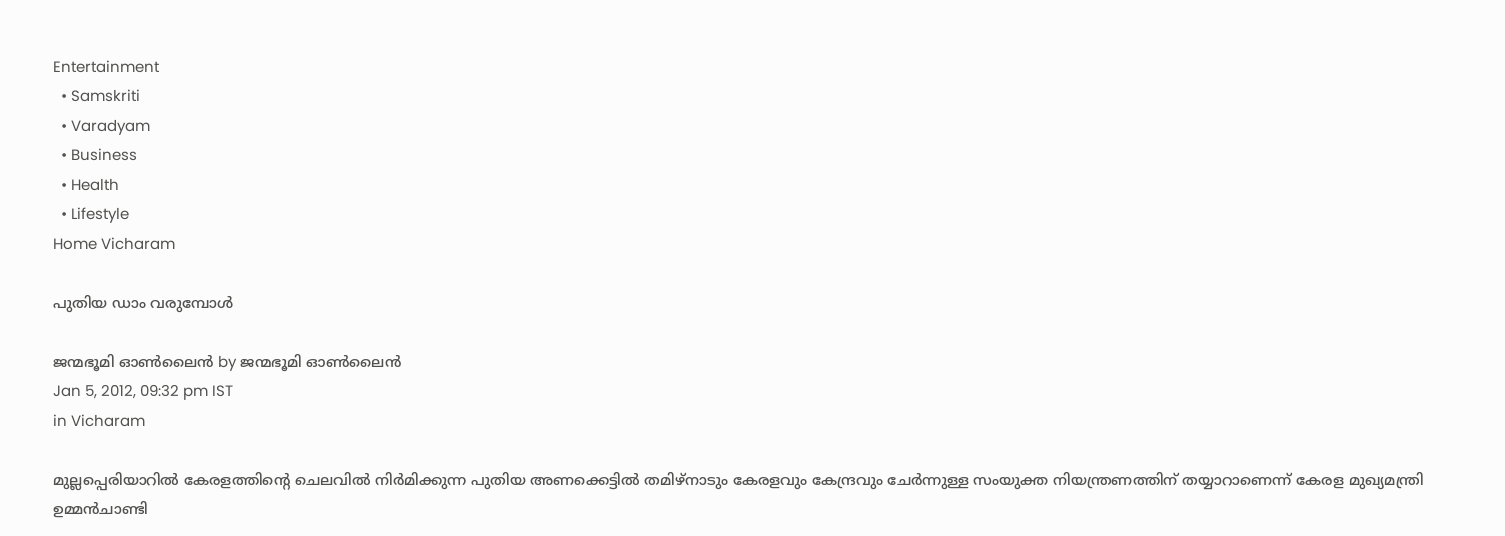Entertainment
  • Samskriti
  • Varadyam
  • Business
  • Health
  • Lifestyle
Home Vicharam

പുതിയ ഡാം വരുമ്പോള്‍

ജന്മഭൂമി ഓണ്‍ലൈന്‍ by ജന്മഭൂമി ഓണ്‍ലൈന്‍
Jan 5, 2012, 09:32 pm IST
in Vicharam

മുല്ലപ്പെരിയാറില്‍ കേരളത്തിന്റെ ചെലവില്‍ നിര്‍മിക്കുന്ന പുതിയ അണക്കെട്ടില്‍ തമിഴ്‌നാടും കേരളവും കേന്ദ്രവും ചേര്‍ന്നുള്ള സംയുക്ത നിയന്ത്രണത്തിന്‌ തയ്യാറാണെന്ന്‌ കേരള മുഖ്യമന്ത്രി ഉമ്മന്‍ചാണ്ടി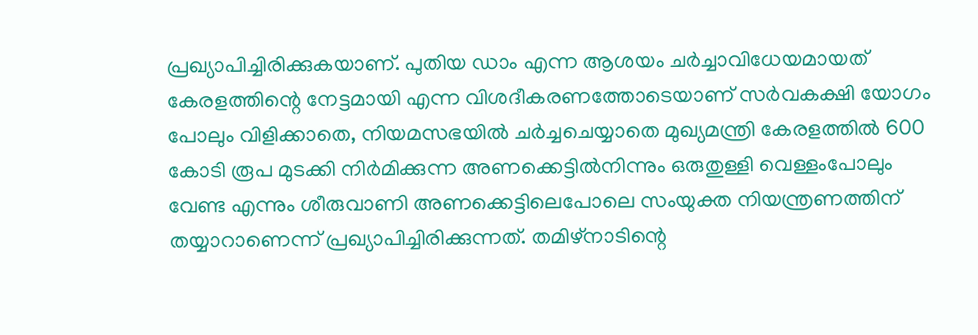പ്രഖ്യാപിച്ചിരിക്കുകയാണ്‌. പുതിയ ഡാം എന്ന ആശയം ചര്‍ച്ചാവിധേയമായത്‌ കേരളത്തിന്റെ നേട്ടമായി എന്ന വിശദീകരണത്തോടെയാണ്‌ സര്‍വകക്ഷി യോഗം പോലും വിളിക്കാതെ, നിയമസഭയില്‍ ചര്‍ച്ചചെയ്യാതെ മുഖ്യമന്ത്രി കേരളത്തില്‍ 600 കോടി രൂപ മുടക്കി നിര്‍മിക്കുന്ന അണക്കെട്ടില്‍നിന്നും ഒരുതുള്ളി വെള്ളംപോലും വേണ്ട എന്നും ശീരുവാണി അണക്കെട്ടിലെപോലെ സംയുക്ത നിയന്ത്രണത്തിന്‌ തയ്യാറാണെന്ന്‌ പ്രഖ്യാപിച്ചിരിക്കുന്നത്‌. തമിഴ്‌നാടിന്റെ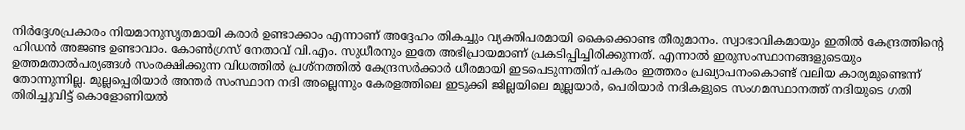നിര്‍ദ്ദേശപ്രകാരം നിയമാനുസൃതമായി കരാര്‍ ഉണ്ടാക്കാം എന്നാണ്‌ അദ്ദേഹം തികച്ചും വ്യക്തിപരമായി കൈക്കൊണ്ട തീരുമാനം. സ്വാഭാവികമായും ഇതില്‍ കേന്ദ്രത്തിന്റെ ഹിഡന്‍ അജണ്ട ഉണ്ടാവാം. കോണ്‍ഗ്രസ്‌ നേതാവ്‌ വി.എം. സുധീരനും ഇതേ അഭിപ്രായമാണ്‌ പ്രകടിപ്പിച്ചിരിക്കുന്നത്‌. എന്നാല്‍ ഇരുസംസ്ഥാനങ്ങളുടെയും ഉത്തമതാല്‍പര്യങ്ങള്‍ സംരക്ഷിക്കുന്ന വിധത്തില്‍ പ്രശ്നത്തില്‍ കേന്ദ്രസര്‍ക്കാര്‍ ധീരമായി ഇടപെടുന്നതിന്‌ പകരം ഇത്തരം പ്രഖ്യാപനംകൊണ്ട്‌ വലിയ കാര്യമുണ്ടെന്ന്‌ തോന്നുന്നില്ല. മുല്ലപ്പെരിയാര്‍ അന്തര്‍ സംസ്ഥാന നദി അല്ലെന്നും കേരളത്തിലെ ഇടുക്കി ജില്ലയിലെ മുല്ലയാര്‍, പെരിയാര്‍ നദികളുടെ സംഗമസ്ഥാനത്ത്‌ നദിയുടെ ഗതി തിരിച്ചുവിട്ട്‌ കൊളോണിയല്‍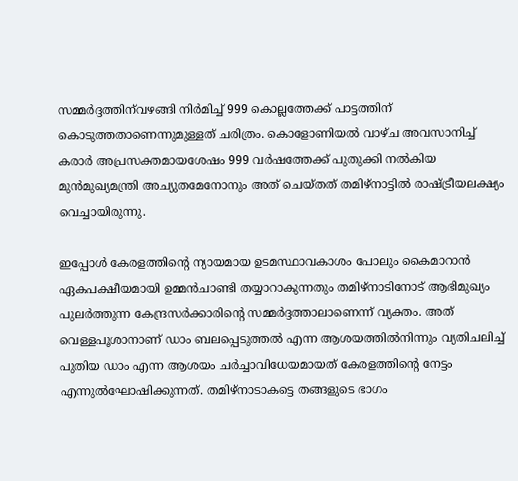സമ്മര്‍ദ്ദത്തിന്‌വഴങ്ങി നിര്‍മിച്ച്‌ 999 കൊല്ലത്തേക്ക്‌ പാട്ടത്തിന്‌ കൊടുത്തതാണെന്നുമുള്ളത്‌ ചരിത്രം. കൊളോണിയല്‍ വാഴ്ച അവസാനിച്ച്‌ കരാര്‍ അപ്രസക്തമായശേഷം 999 വര്‍ഷത്തേക്ക്‌ പുതുക്കി നല്‍കിയ മുന്‍മുഖ്യമന്ത്രി അച്യുതമേനോനും അത്‌ ചെയ്തത്‌ തമിഴ്‌നാട്ടില്‍ രാഷ്‌ട്രീയലക്ഷ്യം വെച്ചായിരുന്നു.

ഇപ്പോള്‍ കേരളത്തിന്റെ ന്യായമായ ഉടമസ്ഥാവകാശം പോലും കൈമാറാന്‍ ഏകപക്ഷീയമായി ഉമ്മന്‍ചാണ്ടി തയ്യാറാകുന്നതും തമിഴ്‌നാടിനോട്‌ ആഭിമുഖ്യം പുലര്‍ത്തുന്ന കേന്ദ്രസര്‍ക്കാരിന്റെ സമ്മര്‍ദ്ദത്താലാണെന്ന്‌ വ്യക്തം. അത്‌ വെള്ളപൂശാനാണ്‌ ഡാം ബലപ്പെടുത്തല്‍ എന്ന ആശയത്തില്‍നിന്നും വ്യതിചലിച്ച്‌ പുതിയ ഡാം എന്ന ആശയം ചര്‍ച്ചാവിധേയമായത്‌ കേരളത്തിന്റെ നേട്ടം എന്നുല്‍ഘോഷിക്കുന്നത്‌. തമിഴ്‌നാടാകട്ടെ തങ്ങളുടെ ഭാഗം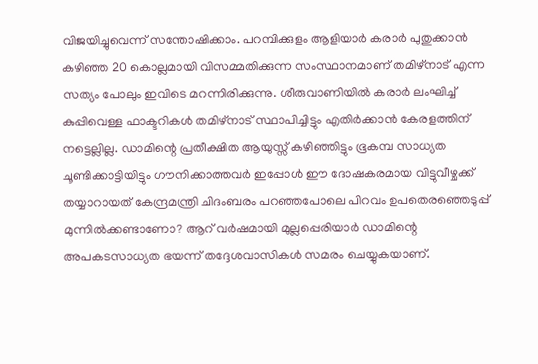വിജയിച്ചുവെന്ന്‌ സന്തോഷിക്കാം. പറമ്പിക്കുളം ആളിയാര്‍ കരാര്‍ പുതുക്കാന്‍ കഴിഞ്ഞ 20 കൊല്ലമായി വിസമ്മതിക്കുന്ന സംസ്ഥാനമാണ്‌ തമിഴ്‌നാട്‌ എന്ന സത്യം പോലും ഇവിടെ മറന്നിരിക്കുന്നു. ശീരുവാണിയില്‍ കരാര്‍ ലംഘിച്ച്‌ കുപ്പിവെള്ള ഫാക്ടറികള്‍ തമിഴ്‌നാട്‌ സ്ഥാപിച്ചിട്ടും എതിര്‍ക്കാന്‍ കേരളത്തിന്‌ നട്ടെല്ലില്ല. ഡാമിന്റെ പ്രതീക്ഷിത ആയുസ്സ്‌ കഴിഞ്ഞിട്ടും ഭൂകമ്പ സാധ്യത ചൂണ്ടിക്കാട്ടിയിട്ടും ഗൗനിക്കാത്തവര്‍ ഇപ്പോള്‍ ഈ ദോഷകരമായ വിട്ടുവീഴ്ചക്ക്‌ തയ്യാറായത്‌ കേന്ദ്രമന്ത്രി ചിദംബരം പറഞ്ഞപോലെ പിറവം ഉപതെരഞ്ഞെടുപ്പ്‌ മുന്നില്‍ക്കണ്ടാണോ? ആറ്‌ വര്‍ഷമായി മുല്ലപ്പെരിയാര്‍ ഡാമിന്റെ അപകടസാധ്യത ഭയന്ന്‌ തദ്ദേശവാസികള്‍ സമരം ചെയ്യുകയാണ്‌.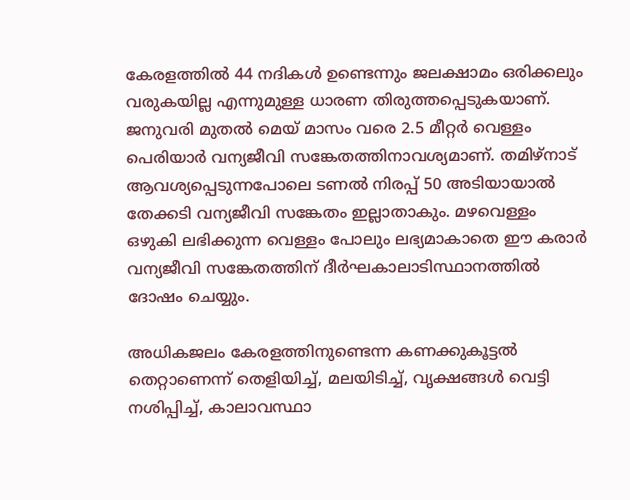കേരളത്തില്‍ 44 നദികള്‍ ഉണ്ടെന്നും ജലക്ഷാമം ഒരിക്കലും വരുകയില്ല എന്നുമുള്ള ധാരണ തിരുത്തപ്പെടുകയാണ്‌. ജനുവരി മുതല്‍ മെയ്‌ മാസം വരെ 2.5 മീറ്റര്‍ വെള്ളം പെരിയാര്‍ വന്യജീവി സങ്കേതത്തിനാവശ്യമാണ്‌. തമിഴ്‌നാട്‌ ആവശ്യപ്പെടുന്നപോലെ ടണല്‍ നിരപ്പ്‌ 50 അടിയായാല്‍ തേക്കടി വന്യജീവി സങ്കേതം ഇല്ലാതാകും. മഴവെള്ളം ഒഴുകി ലഭിക്കുന്ന വെള്ളം പോലും ലഭ്യമാകാതെ ഈ കരാര്‍ വന്യജീവി സങ്കേതത്തിന്‌ ദീര്‍ഘകാലാടിസ്ഥാനത്തില്‍ ദോഷം ചെയ്യും.

അധികജലം കേരളത്തിനുണ്ടെന്ന കണക്കുകൂട്ടല്‍ തെറ്റാണെന്ന്‌ തെളിയിച്ച്‌, മലയിടിച്ച്‌, വൃക്ഷങ്ങള്‍ വെട്ടി നശിപ്പിച്ച്‌, കാലാവസ്ഥാ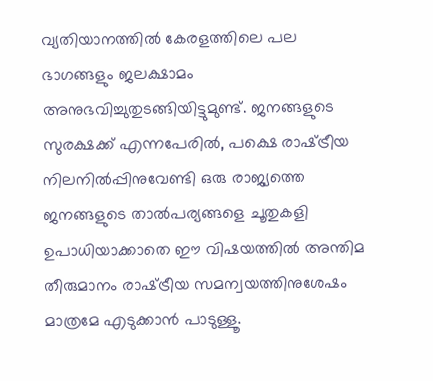വ്യതിയാനത്തില്‍ കേരളത്തിലെ പല ഭാഗങ്ങളും ജലക്ഷാമം അനുഭവിച്ചുതുടങ്ങിയിട്ടുമുണ്ട്‌. ജനങ്ങളുടെ സുരക്ഷക്ക്‌ എന്നപേരില്‍, പക്ഷെ രാഷ്‌ട്രീയ നിലനില്‍പ്പിനുവേണ്ടി ഒരു രാജ്യത്തെ ജനങ്ങളുടെ താല്‍പര്യങ്ങളെ ചൂതുകളി ഉപാധിയാക്കാതെ ഈ വിഷയത്തില്‍ അന്തിമ തീരുമാനം രാഷ്‌ട്രീയ സമന്വയത്തിനുശേഷം മാത്രമേ എടുക്കാന്‍ പാടുള്ളൂ.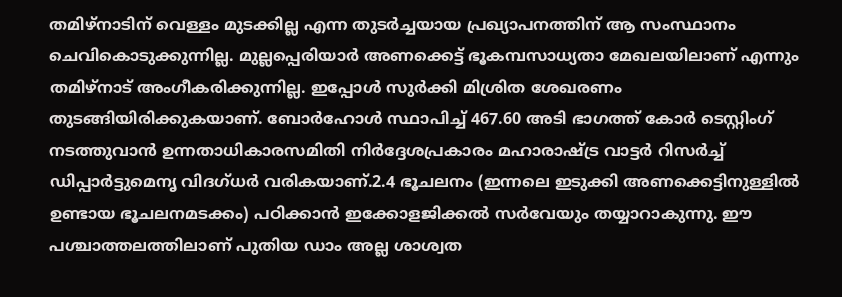തമിഴ്‌നാടിന്‌ വെള്ളം മുടക്കില്ല എന്ന തുടര്‍ച്ചയായ പ്രഖ്യാപനത്തിന്‌ ആ സംസ്ഥാനം ചെവികൊടുക്കുന്നില്ല. മുല്ലപ്പെരിയാര്‍ അണക്കെട്ട്‌ ഭൂകമ്പസാധ്യതാ മേഖലയിലാണ്‌ എന്നും തമിഴ്‌നാട്‌ അംഗീകരിക്കുന്നില്ല. ഇപ്പോള്‍ സുര്‍ക്കി മിശ്രിത ശേഖരണം തുടങ്ങിയിരിക്കുകയാണ്‌. ബോര്‍ഹോള്‍ സ്ഥാപിച്ച്‌ 467.60 അടി ഭാഗത്ത്‌ കോര്‍ ടെസ്റ്റിംഗ്‌ നടത്തുവാന്‍ ഉന്നതാധികാരസമിതി നിര്‍ദ്ദേശപ്രകാരം മഹാരാഷ്‌ട്ര വാട്ടര്‍ റിസര്‍ച്ച്‌ ഡിപ്പാര്‍ട്ടുമെനൃ വിദഗ്ധര്‍ വരികയാണ്‌.2.4 ഭൂചലനം (ഇന്നലെ ഇടുക്കി അണക്കെട്ടിനുള്ളില്‍ ഉണ്ടായ ഭൂചലനമടക്കം) പഠിക്കാന്‍ ഇക്കോളജിക്കല്‍ സര്‍വേയും തയ്യാറാകുന്നു. ഈ പശ്ചാത്തലത്തിലാണ്‌ പുതിയ ഡാം അല്ല ശാശ്വത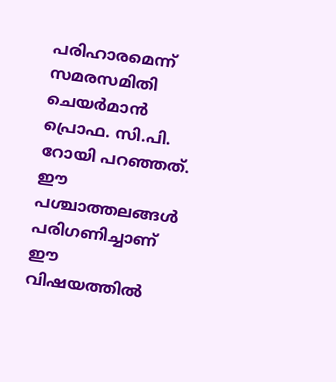പരിഹാരമെന്ന്‌ സമരസമിതി ചെയര്‍മാന്‍ പ്രൊഫ. സി.പി. റോയി പറഞ്ഞത്‌. ഈ പശ്ചാത്തലങ്ങള്‍ പരിഗണിച്ചാണ്‌ ഈ വിഷയത്തില്‍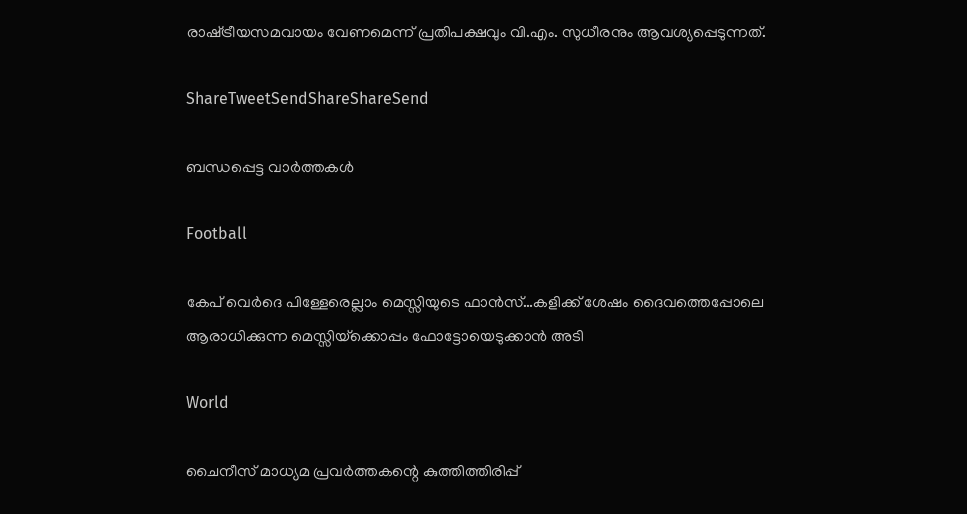രാഷ്‌ട്രീയസമവായം വേണമെന്ന്‌ പ്രതിപക്ഷവും വി.എം. സുധീരനും ആവശ്യപ്പെടുന്നത്‌.

ShareTweetSendShareShareSend

ബന്ധപ്പെട്ട വാര്‍ത്തകള്‍

Football

കേപ് വെര്‍ദെ പിള്ളേരെല്ലാം മെസ്സിയുടെ ഫാന്‍സ്…കളിക്ക് ശേഷം ദൈവത്തെപ്പോലെ ആരാധിക്കുന്ന മെസ്സിയ്‌ക്കൊപ്പം ഫോട്ടോയെടുക്കാന്‍ അടി

World

ചൈനീസ് മാധ്യമ പ്രവർത്തകന്റെ കുത്തിത്തിരിപ്പ്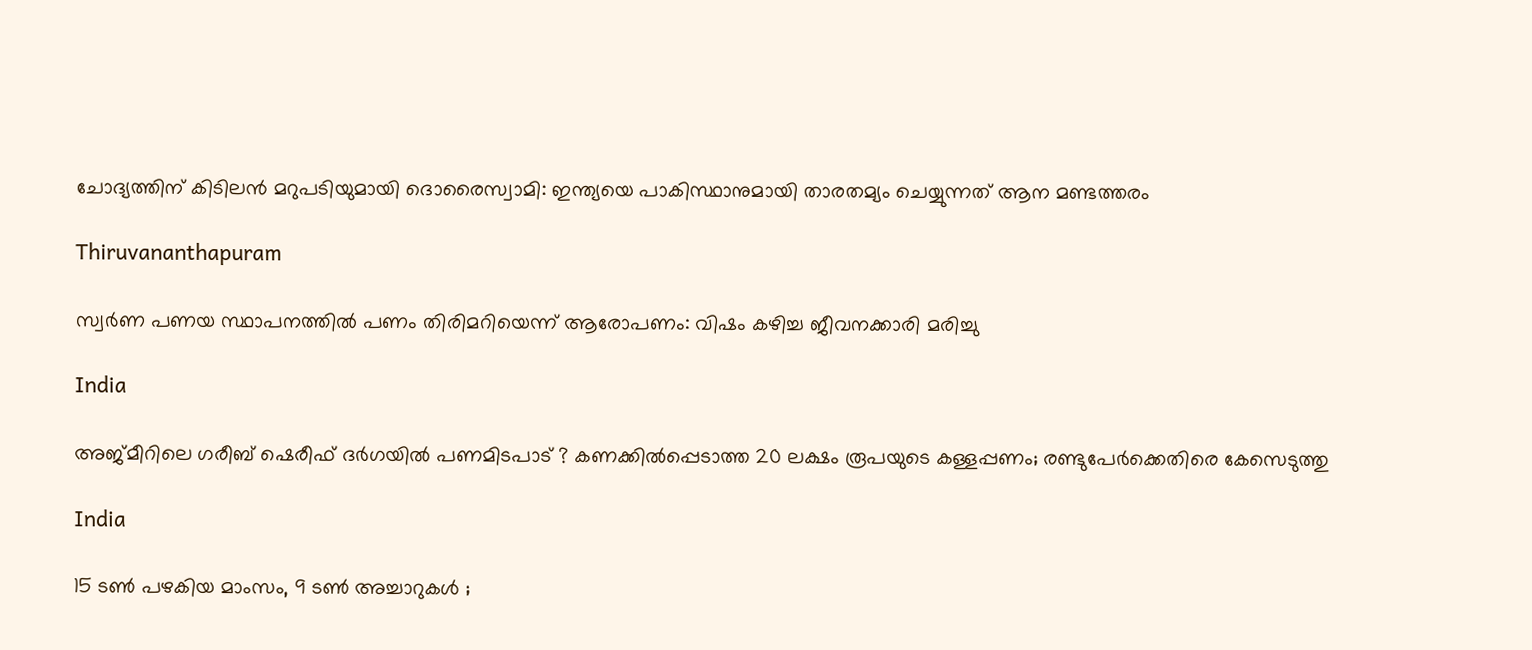ചോദ്യത്തിന് കിടിലൻ മറുപടിയുമായി ദൊരൈസ്വാമി: ഇന്ത്യയെ പാകിസ്ഥാനുമായി താരതമ്യം ചെയ്യുന്നത് ആന മണ്ടത്തരം

Thiruvananthapuram

സ്വര്‍ണ പണയ സ്ഥാപനത്തില്‍ പണം തിരിമറിയെന്ന് ആരോപണം: വിഷം കഴിച്ച ജീവനക്കാരി മരിച്ചു

India

അജ്മീറിലെ ഗരീബ് ഷെരീഫ് ദർഗയിൽ പണമിടപാട് ? കണക്കിൽപ്പെടാത്ത 20 ലക്ഷം രൂപയുടെ കള്ളപ്പണം; രണ്ടുപേർക്കെതിരെ കേസെടുത്തു

India

15 ടൺ പഴകിയ മാംസം, 9 ടൺ അച്ചാറുകൾ ;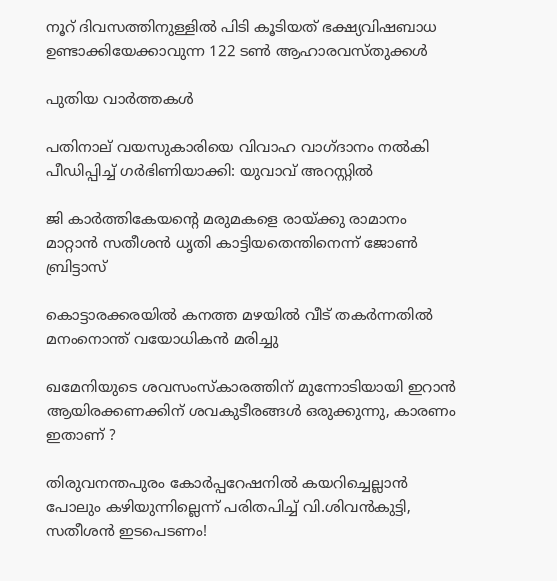നൂറ് ദിവസത്തിനുള്ളിൽ പിടി കൂടിയത് ഭക്ഷ്യവിഷബാധ ഉണ്ടാക്കിയേക്കാവുന്ന 122 ടൺ ആഹാരവസ്തുക്കൾ

പുതിയ വാര്‍ത്തകള്‍

പതിനാല് വയസുകാരിയെ വിവാഹ വാഗ്ദാനം നല്‍കി പീഡിപ്പിച്ച് ഗര്‍ഭിണിയാക്കി: യുവാവ് അറസ്റ്റില്‍

ജി കാര്‍ത്തികേയന്റെ മരുമകളെ രായ്‌ക്കു രാമാനം മാറ്റാന്‍ സതീശന്‍ ധൃതി കാട്ടിയതെന്തിനെന്ന് ജോണ്‍ ബ്രിട്ടാസ്

കൊട്ടാരക്കരയില്‍ കനത്ത മഴയില്‍ വീട് തകര്‍ന്നതില്‍ മനംനൊന്ത് വയോധികന്‍ മരിച്ചു

ഖമേനിയുടെ ശവസംസ്കാരത്തിന് മുന്നോടിയായി ഇറാൻ ആയിരക്കണക്കിന് ശവകുടീരങ്ങൾ ഒരുക്കുന്നു, കാരണം ഇതാണ് ?

തിരുവനന്തപുരം കോര്‍പ്പറേഷനില്‍ കയറിച്ചെല്ലാന്‍ പോലും കഴിയുന്നില്ലെന്ന് പരിതപിച്ച് വി.ശിവന്‍കുട്ടി, സതീശന്‍ ഇടപെടണം!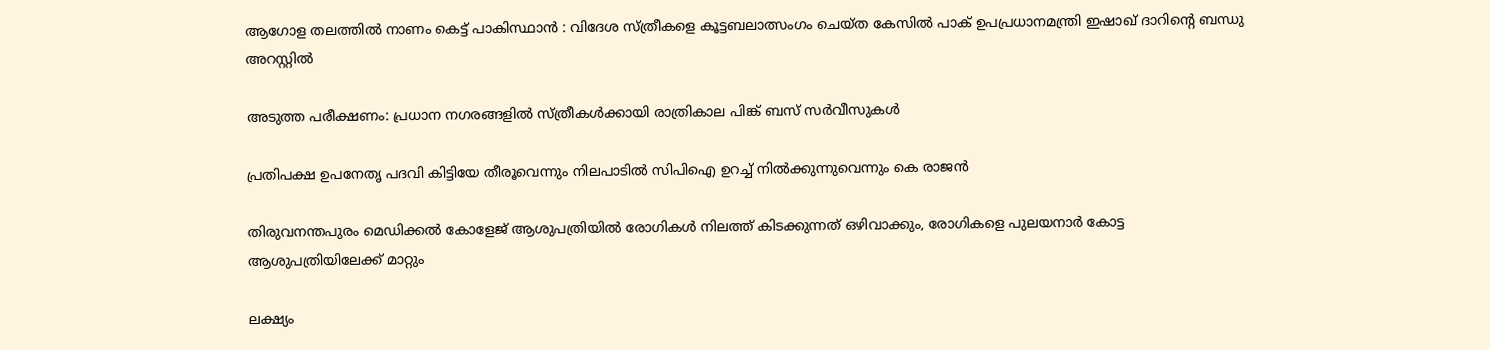ആഗോള തലത്തിൽ നാണം കെട്ട് പാകിസ്ഥാൻ : വിദേശ സ്ത്രീകളെ കൂട്ടബലാത്സംഗം ചെയ്ത കേസിൽ പാക് ഉപപ്രധാനമന്ത്രി ഇഷാഖ് ദാറിന്റെ ബന്ധു അറസ്റ്റിൽ

അടുത്ത പരീക്ഷണം: പ്രധാന നഗരങ്ങളില്‍ സ്ത്രീകള്‍ക്കായി രാത്രികാല പിങ്ക് ബസ് സര്‍വീസുകള്‍

പ്രതിപക്ഷ ഉപനേതൃ പദവി കിട്ടിയേ തീരൂവെന്നും നിലപാടില്‍ സിപിഐ ഉറച്ച് നില്‍ക്കുന്നുവെന്നും കെ രാജന്‍

തിരുവനന്തപുരം മെഡിക്കല്‍ കോളേജ് ആശുപത്രിയില്‍ രോഗികള്‍ നിലത്ത് കിടക്കുന്നത് ഒഴിവാക്കും, രോഗികളെ പുലയനാര്‍ കോട്ട ആശുപത്രിയിലേക്ക് മാറ്റും

ലക്ഷ്യം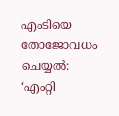എംടിയെ തോജോവധം ചെയ്യല്‍: ‘എംറ്റി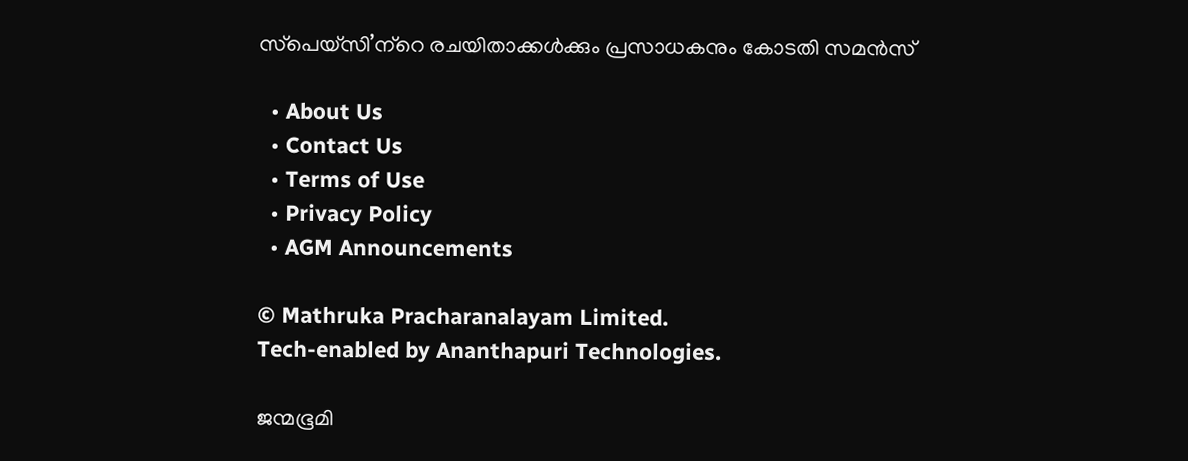സ്‌പെയ്‌സി’ന്‌റെ രചയിതാക്കള്‍ക്കും പ്രസാധകനും കോടതി സമന്‍സ്

  • About Us
  • Contact Us
  • Terms of Use
  • Privacy Policy
  • AGM Announcements

© Mathruka Pracharanalayam Limited.
Tech-enabled by Ananthapuri Technologies.

ജന്മഭൂമി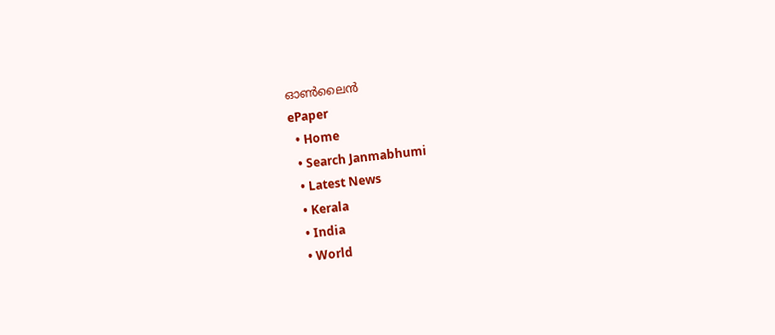ഓണ്‍ലൈന്‍
ePaper
  • Home
  • Search Janmabhumi
  • Latest News
  • Kerala
  • India
  • World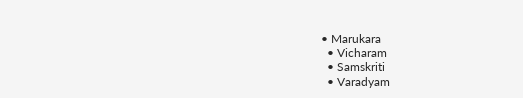• Marukara
  • Vicharam
  • Samskriti
  • Varadyam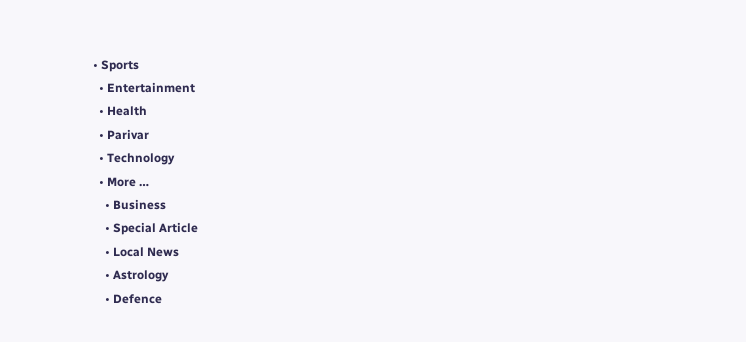• Sports
  • Entertainment
  • Health
  • Parivar
  • Technology
  • More …
    • Business
    • Special Article
    • Local News
    • Astrology
    • Defence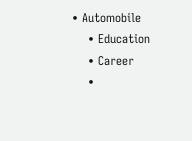• Automobile
    • Education
    • Career
    •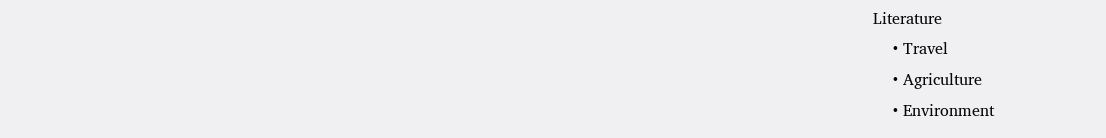Literature
    • Travel
    • Agriculture
    • Environment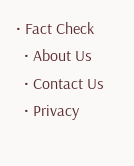• Fact Check
  • About Us
  • Contact Us
  • Privacy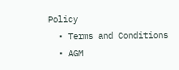Policy
  • Terms and Conditions
  • AGM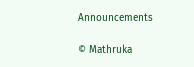Announcements

© Mathruka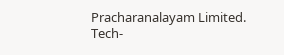Pracharanalayam Limited.
Tech-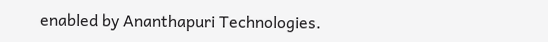enabled by Ananthapuri Technologies.